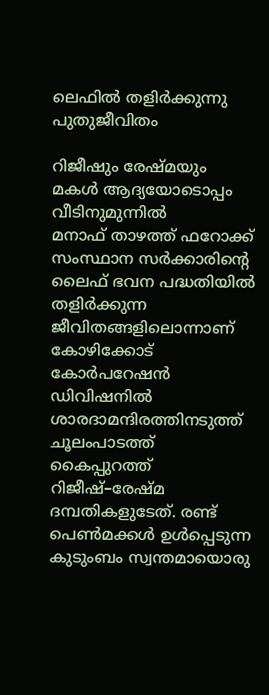ലെഫിൽ തളിർക്കുന്നു പുതുജീവിതം

റിജീഷും രേഷ്മയും മകൾ ആദ്യയോടൊപ്പം വീടിനുമുന്നിൽ
മനാഫ് താഴത്ത് ഫറോക്ക് സംസ്ഥാന സർക്കാരിന്റെ ലൈഫ് ഭവന പദ്ധതിയിൽ തളിർക്കുന്ന ജീവിതങ്ങളിലൊന്നാണ് കോഴിക്കോട് കോർപറേഷൻ ഡിവിഷനിൽ ശാരദാമന്ദിരത്തിനടുത്ത് ചൂലംപാടത്ത് കൈപ്പുറത്ത് റിജീഷ്–രേഷ്മ ദമ്പതികളുടേത്. രണ്ട് പെൺമക്കൾ ഉൾപ്പെടുന്ന കുടുംബം സ്വന്തമായൊരു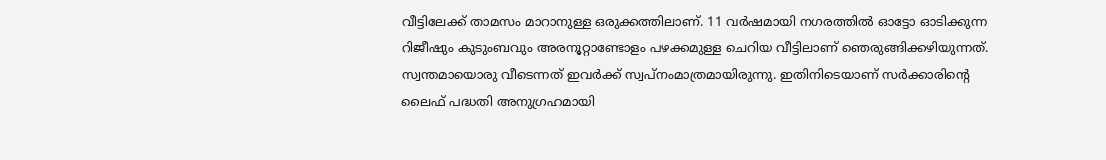വീട്ടിലേക്ക് താമസം മാറാനുള്ള ഒരുക്കത്തിലാണ്. 11 വർഷമായി നഗരത്തിൽ ഓട്ടോ ഓടിക്കുന്ന റിജീഷും കുടുംബവും അരനൂറ്റാണ്ടോളം പഴക്കമുള്ള ചെറിയ വീട്ടിലാണ് ഞെരുങ്ങിക്കഴിയുന്നത്. സ്വന്തമായൊരു വീടെന്നത് ഇവർക്ക് സ്വപ്നംമാത്രമായിരുന്നു. ഇതിനിടെയാണ് സർക്കാരിന്റെ ലൈഫ് പദ്ധതി അനുഗ്രഹമായി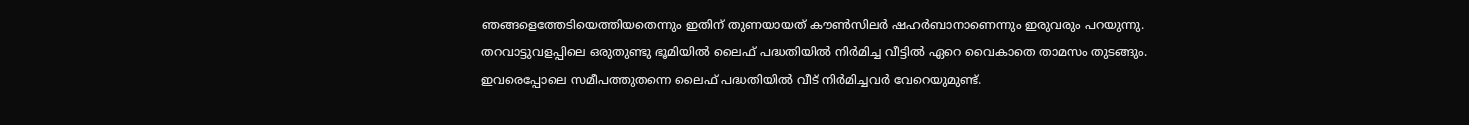ഞങ്ങളെത്തേടിയെത്തിയതെന്നും ഇതിന് തുണയായത് കൗൺസിലർ ഷഹർബാനാണെന്നും ഇരുവരും പറയുന്നു. തറവാട്ടുവളപ്പിലെ ഒരുതുണ്ടു ഭൂമിയിൽ ലൈഫ് പദ്ധതിയിൽ നിർമിച്ച വീട്ടിൽ ഏറെ വൈകാതെ താമസം തുടങ്ങും. ഇവരെപ്പോലെ സമീപത്തുതന്നെ ലൈഫ് പദ്ധതിയിൽ വീട് നിർമിച്ചവർ വേറെയുമുണ്ട്.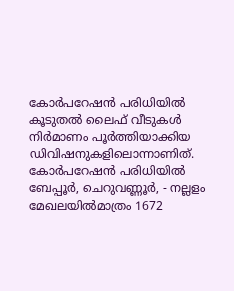കോർപറേഷൻ പരിധിയിൽ കൂടുതൽ ലൈഫ് വീടുകൾ നിർമാണം പൂർത്തിയാക്കിയ ഡിവിഷനുകളിലൊന്നാണിത്. കോർപറേഷൻ പരിധിയിൽ ബേപ്പൂർ, ചെറുവണ്ണൂർ, - നല്ലളം മേഖലയിൽമാത്രം 1672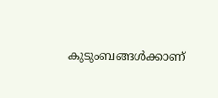കുടുംബങ്ങൾക്കാണ്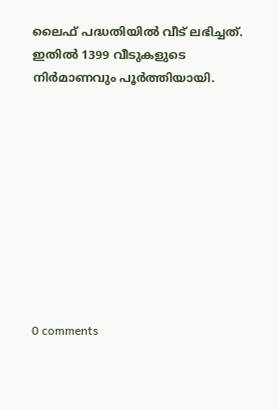ലൈഫ് പദ്ധതിയിൽ വീട് ലഭിച്ചത്. ഇതിൽ 1399 വീടുകളുടെ നിർമാണവും പൂർത്തിയായി.










0 comments